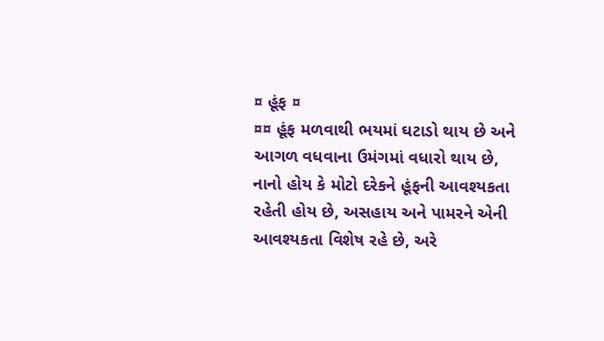¤ હૂંફ ¤
¤¤ હૂંફ મળવાથી ભયમાં ઘટાડો થાય છે અને આગળ વધવાના ઉમંગમાં વધારો થાય છે, નાનો હોય કે મોટો દરેકને હૂંફની આવશ્યકતા રહેતી હોય છે, અસહાય અને પામરને એની આવશ્યકતા વિશેષ રહે છે, અરે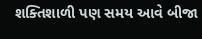શક્તિશાળી પણ સમય આવે બીજા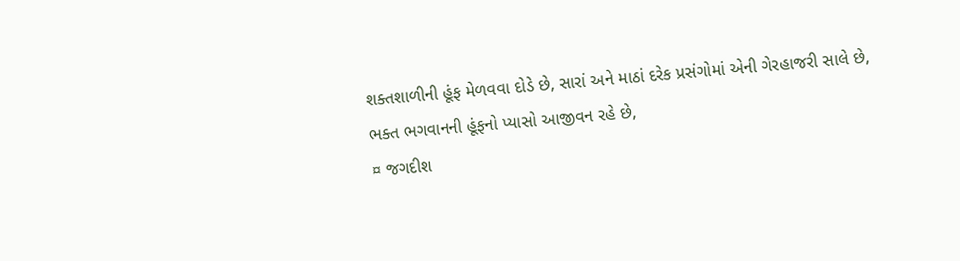શક્તશાળીની હૂંફ મેળવવા દોડે છે, સારાં અને માઠાં દરેક પ્રસંગોમાં એની ગેરહાજરી સાલે છે, ભક્ત ભગવાનની હૂંફનો પ્યાસો આજીવન રહે છે,
¤ જગદીશ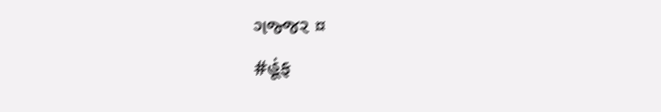ગજ્જર ¤
#હૂંફ